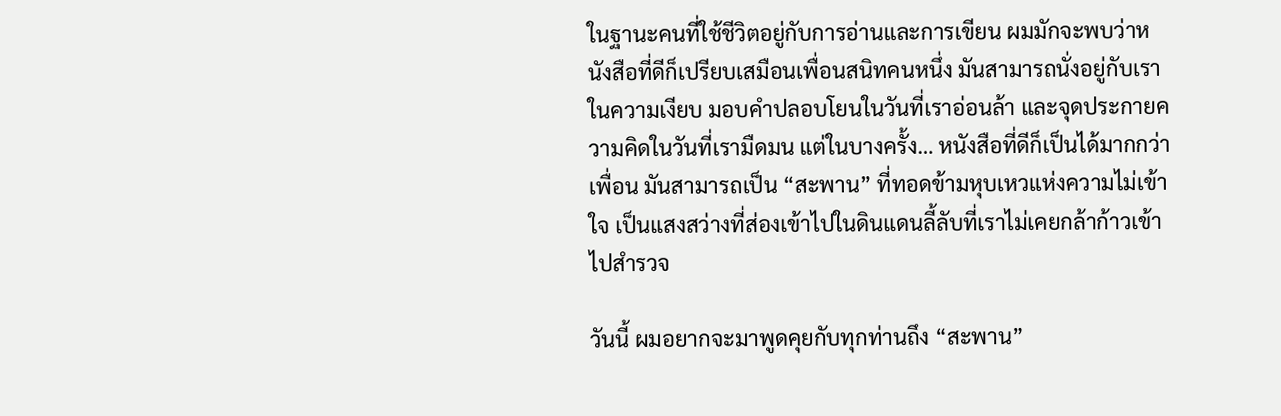ในฐานะคนที่ใช้ชีวิตอยู่กับการอ่านและการเขียน ผมมักจะพบว่าหนังสือที่ดีก็เปรียบเสมือนเพื่อนสนิทคนหนึ่ง มันสามารถนั่งอยู่กับเราในความเงียบ มอบคำปลอบโยนในวันที่เราอ่อนล้า และจุดประกายความคิดในวันที่เรามืดมน แต่ในบางครั้ง… หนังสือที่ดีก็เป็นได้มากกว่าเพื่อน มันสามารถเป็น “สะพาน” ที่ทอดข้ามหุบเหวแห่งความไม่เข้าใจ เป็นแสงสว่างที่ส่องเข้าไปในดินแดนลี้ลับที่เราไม่เคยกล้าก้าวเข้าไปสำรวจ

วันนี้ ผมอยากจะมาพูดคุยกับทุกท่านถึง “สะพาน”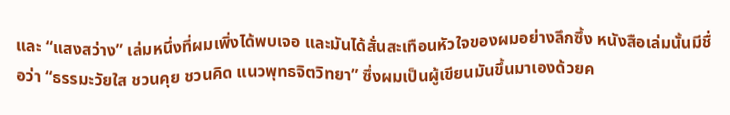และ “แสงสว่าง” เล่มหนึ่งที่ผมเพิ่งได้พบเจอ และมันได้สั่นสะเทือนหัวใจของผมอย่างลึกซึ้ง หนังสือเล่มนั้นมีชื่อว่า “ธรรมะวัยใส ชวนคุย ชวนคิด แนวพุทธจิตวิทยา” ซึ่งผมเป็นผู้เขียนมันขึ้นมาเองด้วยค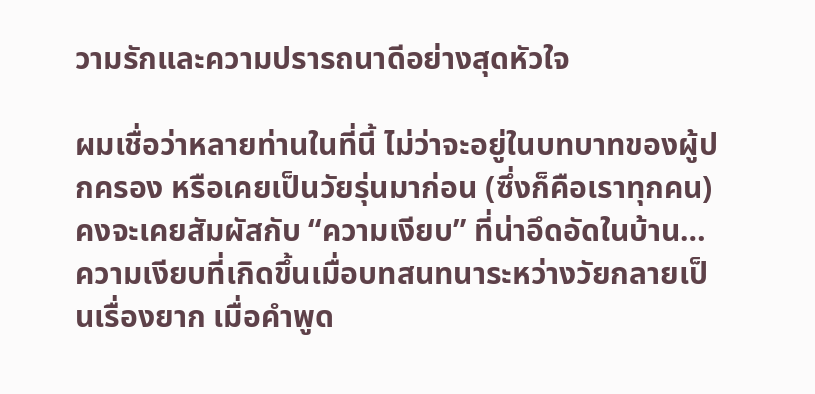วามรักและความปรารถนาดีอย่างสุดหัวใจ

ผมเชื่อว่าหลายท่านในที่นี้ ไม่ว่าจะอยู่ในบทบาทของผู้ปกครอง หรือเคยเป็นวัยรุ่นมาก่อน (ซึ่งก็คือเราทุกคน) คงจะเคยสัมผัสกับ “ความเงียบ” ที่น่าอึดอัดในบ้าน… ความเงียบที่เกิดขึ้นเมื่อบทสนทนาระหว่างวัยกลายเป็นเรื่องยาก เมื่อคำพูด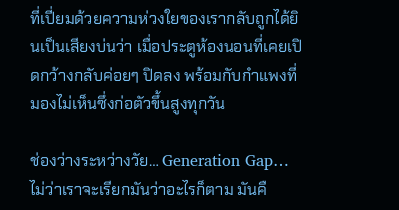ที่เปี่ยมด้วยความห่วงใยของเรากลับถูกได้ยินเป็นเสียงบ่นว่า เมื่อประตูห้องนอนที่เคยเปิดกว้างกลับค่อยๆ ปิดลง พร้อมกับกำแพงที่มองไม่เห็นซึ่งก่อตัวขึ้นสูงทุกวัน

ช่องว่างระหว่างวัย… Generation Gap… ไม่ว่าเราจะเรียกมันว่าอะไรก็ตาม มันคื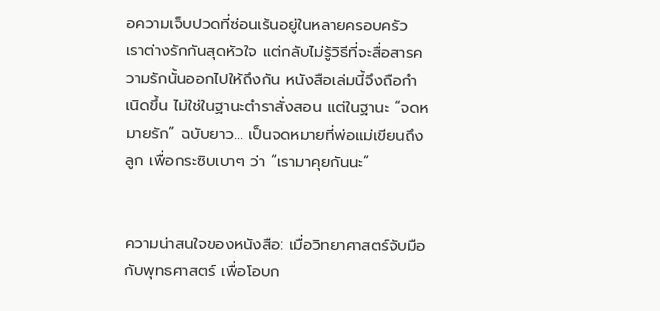อความเจ็บปวดที่ซ่อนเร้นอยู่ในหลายครอบครัว เราต่างรักกันสุดหัวใจ แต่กลับไม่รู้วิธีที่จะสื่อสารความรักนั้นออกไปให้ถึงกัน หนังสือเล่มนี้จึงถือกำเนิดขึ้น ไม่ใช่ในฐานะตำราสั่งสอน แต่ในฐานะ “จดหมายรัก” ฉบับยาว… เป็นจดหมายที่พ่อแม่เขียนถึงลูก เพื่อกระซิบเบาๆ ว่า “เรามาคุยกันนะ”


ความน่าสนใจของหนังสือ: เมื่อวิทยาศาสตร์จับมือกับพุทธศาสตร์ เพื่อโอบก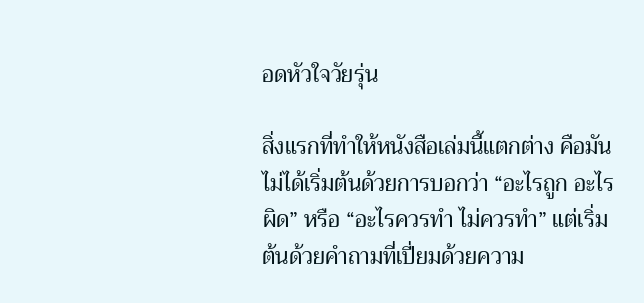อดหัวใจวัยรุ่น

สิ่งแรกที่ทำให้หนังสือเล่มนี้แตกต่าง คือมันไม่ได้เริ่มต้นด้วยการบอกว่า “อะไรถูก อะไรผิด” หรือ “อะไรควรทำ ไม่ควรทำ” แต่เริ่มต้นด้วยคำถามที่เปี่ยมด้วยความ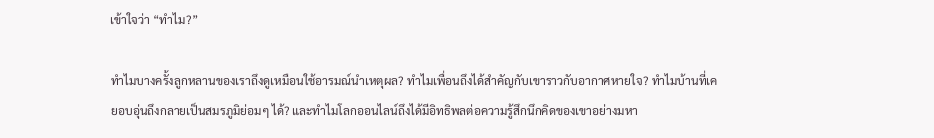เข้าใจว่า “ทำไม?”

ทำไมบางครั้งลูกหลานของเราถึงดูเหมือนใช้อารมณ์นำเหตุผล? ทำไมเพื่อนถึงได้สำคัญกับเขาราวกับอากาศหายใจ? ทำไมบ้านที่เคยอบอุ่นถึงกลายเป็นสมรภูมิย่อมๆ ได้? และทำไมโลกออนไลน์ถึงได้มีอิทธิพลต่อความรู้สึกนึกคิดของเขาอย่างมหา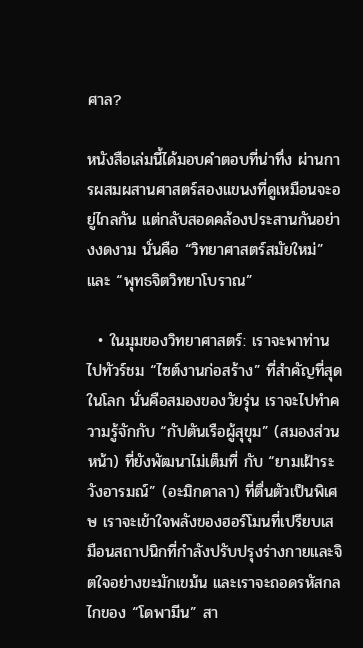ศาล?

หนังสือเล่มนี้ได้มอบคำตอบที่น่าทึ่ง ผ่านการผสมผสานศาสตร์สองแขนงที่ดูเหมือนจะอยู่ไกลกัน แต่กลับสอดคล้องประสานกันอย่างงดงาม นั่นคือ “วิทยาศาสตร์สมัยใหม่” และ “พุทธจิตวิทยาโบราณ”

  • ในมุมของวิทยาศาสตร์: เราจะพาท่านไปทัวร์ชม “ไซต์งานก่อสร้าง” ที่สำคัญที่สุดในโลก นั่นคือสมองของวัยรุ่น เราจะไปทำความรู้จักกับ “กัปตันเรือผู้สุขุม” (สมองส่วนหน้า) ที่ยังพัฒนาไม่เต็มที่ กับ “ยามเฝ้าระวังอารมณ์” (อะมิกดาลา) ที่ตื่นตัวเป็นพิเศษ เราจะเข้าใจพลังของฮอร์โมนที่เปรียบเสมือนสถาปนิกที่กำลังปรับปรุงร่างกายและจิตใจอย่างขะมักเขม้น และเราจะถอดรหัสกลไกของ “โดพามีน” สา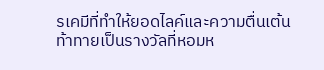รเคมีที่ทำให้ยอดไลค์และความตื่นเต้นท้าทายเป็นรางวัลที่หอมห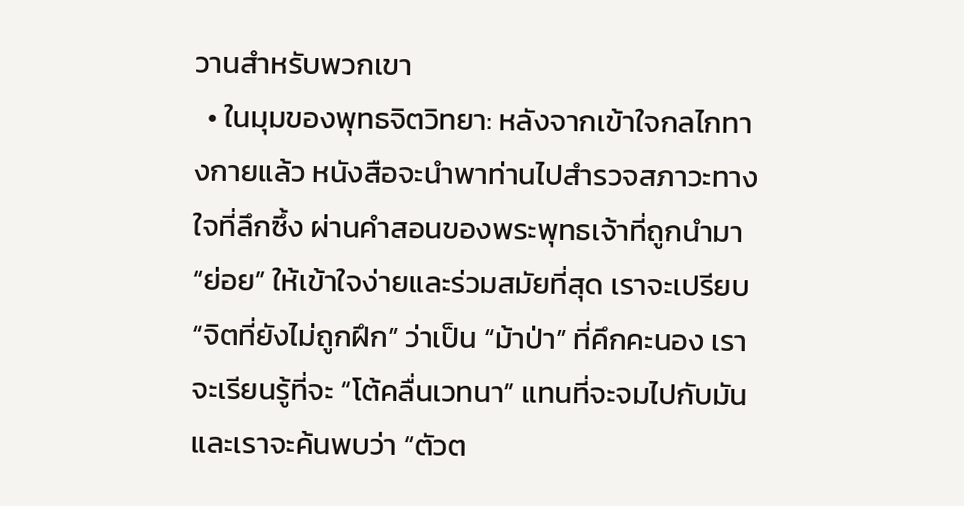วานสำหรับพวกเขา
  • ในมุมของพุทธจิตวิทยา: หลังจากเข้าใจกลไกทางกายแล้ว หนังสือจะนำพาท่านไปสำรวจสภาวะทางใจที่ลึกซึ้ง ผ่านคำสอนของพระพุทธเจ้าที่ถูกนำมา “ย่อย” ให้เข้าใจง่ายและร่วมสมัยที่สุด เราจะเปรียบ “จิตที่ยังไม่ถูกฝึก” ว่าเป็น “ม้าป่า” ที่คึกคะนอง เราจะเรียนรู้ที่จะ “โต้คลื่นเวทนา” แทนที่จะจมไปกับมัน และเราจะค้นพบว่า “ตัวต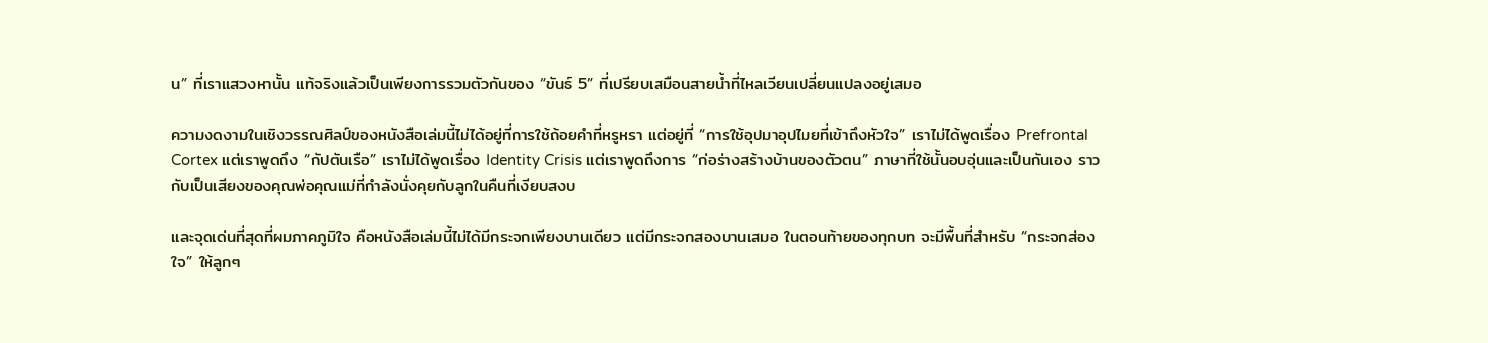น” ที่เราแสวงหานั้น แท้จริงแล้วเป็นเพียงการรวมตัวกันของ “ขันธ์ 5” ที่เปรียบเสมือนสายน้ำที่ไหลเวียนเปลี่ยนแปลงอยู่เสมอ

ความงดงามในเชิงวรรณศิลป์ของหนังสือเล่มนี้ไม่ได้อยู่ที่การใช้ถ้อยคำที่หรูหรา แต่อยู่ที่ “การใช้อุปมาอุปไมยที่เข้าถึงหัวใจ” เราไม่ได้พูดเรื่อง Prefrontal Cortex แต่เราพูดถึง “กัปตันเรือ” เราไม่ได้พูดเรื่อง Identity Crisis แต่เราพูดถึงการ “ก่อร่างสร้างบ้านของตัวตน” ภาษาที่ใช้นั้นอบอุ่นและเป็นกันเอง ราวกับเป็นเสียงของคุณพ่อคุณแม่ที่กำลังนั่งคุยกับลูกในคืนที่เงียบสงบ

และจุดเด่นที่สุดที่ผมภาคภูมิใจ คือหนังสือเล่มนี้ไม่ได้มีกระจกเพียงบานเดียว แต่มีกระจกสองบานเสมอ ในตอนท้ายของทุกบท จะมีพื้นที่สำหรับ “กระจกส่องใจ” ให้ลูกๆ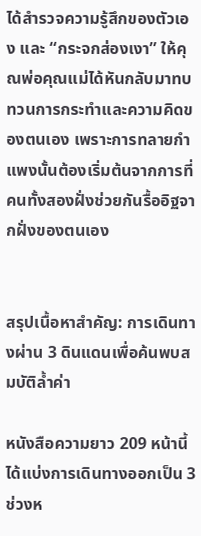ได้สำรวจความรู้สึกของตัวเอง และ “กระจกส่องเงา” ให้คุณพ่อคุณแม่ได้หันกลับมาทบทวนการกระทำและความคิดของตนเอง เพราะการทลายกำแพงนั้นต้องเริ่มต้นจากการที่คนทั้งสองฝั่งช่วยกันรื้ออิฐจากฝั่งของตนเอง


สรุปเนื้อหาสำคัญ: การเดินทางผ่าน 3 ดินแดนเพื่อค้นพบสมบัติล้ำค่า

หนังสือความยาว 209 หน้านี้ ได้แบ่งการเดินทางออกเป็น 3 ช่วงห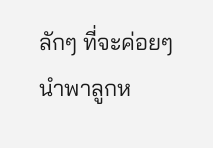ลักๆ ที่จะค่อยๆ นำพาลูกห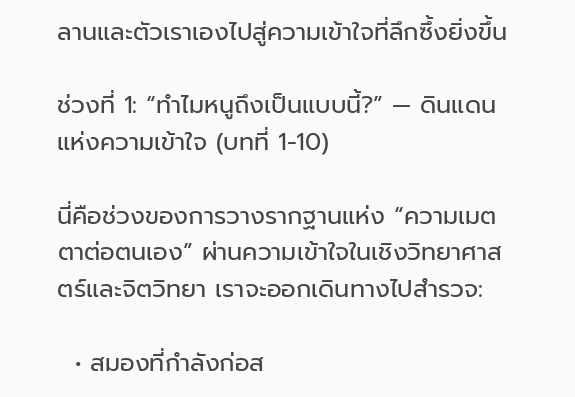ลานและตัวเราเองไปสู่ความเข้าใจที่ลึกซึ้งยิ่งขึ้น

ช่วงที่ 1: “ทำไมหนูถึงเป็นแบบนี้?” — ดินแดนแห่งความเข้าใจ (บทที่ 1-10)

นี่คือช่วงของการวางรากฐานแห่ง “ความเมตตาต่อตนเอง” ผ่านความเข้าใจในเชิงวิทยาศาสตร์และจิตวิทยา เราจะออกเดินทางไปสำรวจ:

  • สมองที่กำลังก่อส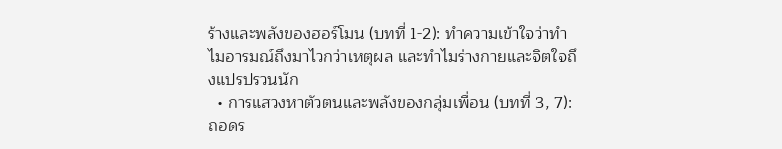ร้างและพลังของฮอร์โมน (บทที่ 1-2): ทำความเข้าใจว่าทำไมอารมณ์ถึงมาไวกว่าเหตุผล และทำไมร่างกายและจิตใจถึงแปรปรวนนัก
  • การแสวงหาตัวตนและพลังของกลุ่มเพื่อน (บทที่ 3, 7): ถอดร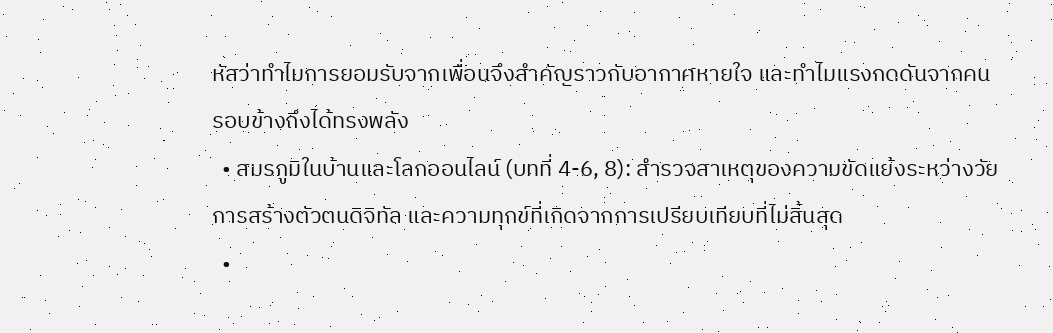หัสว่าทำไมการยอมรับจากเพื่อนจึงสำคัญราวกับอากาศหายใจ และทำไมแรงกดดันจากคนรอบข้างถึงได้ทรงพลัง
  • สมรภูมิในบ้านและโลกออนไลน์ (บทที่ 4-6, 8): สำรวจสาเหตุของความขัดแย้งระหว่างวัย การสร้างตัวตนดิจิทัล และความทุกข์ที่เกิดจากการเปรียบเทียบที่ไม่สิ้นสุด
  •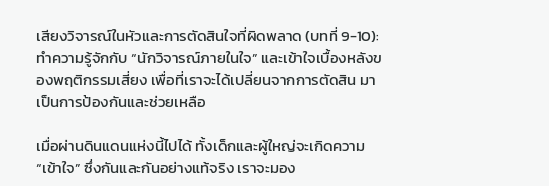เสียงวิจารณ์ในหัวและการตัดสินใจที่ผิดพลาด (บทที่ 9-10): ทำความรู้จักกับ “นักวิจารณ์ภายในใจ” และเข้าใจเบื้องหลังของพฤติกรรมเสี่ยง เพื่อที่เราจะได้เปลี่ยนจากการตัดสิน มาเป็นการป้องกันและช่วยเหลือ

เมื่อผ่านดินแดนแห่งนี้ไปได้ ทั้งเด็กและผู้ใหญ่จะเกิดความ “เข้าใจ” ซึ่งกันและกันอย่างแท้จริง เราจะมอง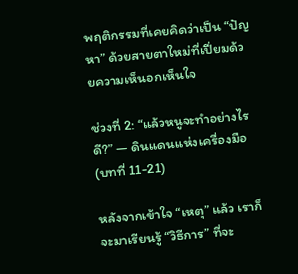พฤติกรรมที่เคยคิดว่าเป็น “ปัญหา” ด้วยสายตาใหม่ที่เปี่ยมด้วยความเห็นอกเห็นใจ

ช่วงที่ 2: “แล้วหนูจะทำอย่างไรดี?” — ดินแดนแห่งเครื่องมือ (บทที่ 11-21)

หลังจากเข้าใจ “เหตุ” แล้ว เราก็จะมาเรียนรู้ “วิธีการ” ที่จะ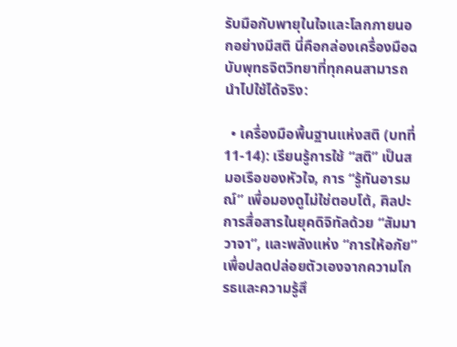รับมือกับพายุในใจและโลกภายนอกอย่างมีสติ นี่คือกล่องเครื่องมือฉบับพุทธจิตวิทยาที่ทุกคนสามารถนำไปใช้ได้จริง:

  • เครื่องมือพื้นฐานแห่งสติ (บทที่ 11-14): เรียนรู้การใช้ “สติ” เป็นสมอเรือของหัวใจ, การ “รู้ทันอารมณ์” เพื่อมองดูไม่ใช่ตอบโต้, ศิลปะการสื่อสารในยุคดิจิทัลด้วย “สัมมาวาจา”, และพลังแห่ง “การให้อภัย” เพื่อปลดปล่อยตัวเองจากความโกรธและความรู้สึ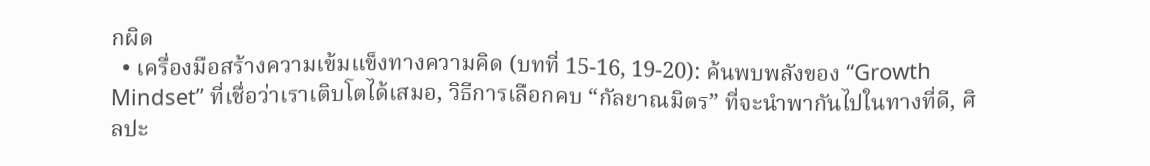กผิด
  • เครื่องมือสร้างความเข้มแข็งทางความคิด (บทที่ 15-16, 19-20): ค้นพบพลังของ “Growth Mindset” ที่เชื่อว่าเราเติบโตได้เสมอ, วิธีการเลือกคบ “กัลยาณมิตร” ที่จะนำพากันไปในทางที่ดี, ศิลปะ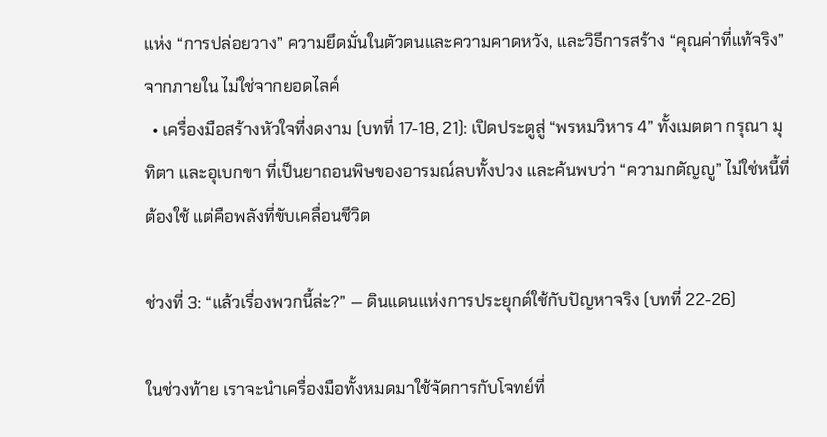แห่ง “การปล่อยวาง” ความยึดมั่นในตัวตนและความคาดหวัง, และวิธีการสร้าง “คุณค่าที่แท้จริง” จากภายใน ไม่ใช่จากยอดไลค์
  • เครื่องมือสร้างหัวใจที่งดงาม (บทที่ 17-18, 21): เปิดประตูสู่ “พรหมวิหาร 4” ทั้งเมตตา กรุณา มุทิตา และอุเบกขา ที่เป็นยาถอนพิษของอารมณ์ลบทั้งปวง และค้นพบว่า “ความกตัญญู” ไม่ใช่หนี้ที่ต้องใช้ แต่คือพลังที่ขับเคลื่อนชีวิต

ช่วงที่ 3: “แล้วเรื่องพวกนี้ล่ะ?” — ดินแดนแห่งการประยุกต์ใช้กับปัญหาจริง (บทที่ 22-26)

ในช่วงท้าย เราจะนำเครื่องมือทั้งหมดมาใช้จัดการกับโจทย์ที่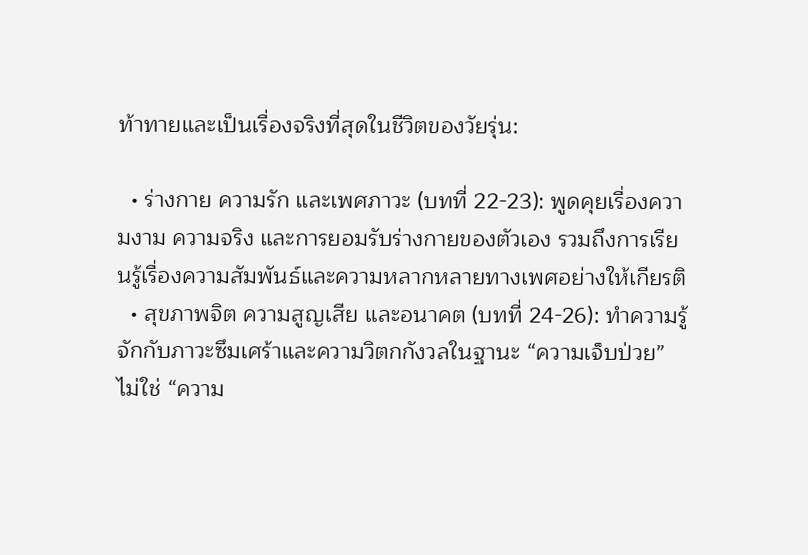ท้าทายและเป็นเรื่องจริงที่สุดในชีวิตของวัยรุ่น:

  • ร่างกาย ความรัก และเพศภาวะ (บทที่ 22-23): พูดคุยเรื่องความงาม ความจริง และการยอมรับร่างกายของตัวเอง รวมถึงการเรียนรู้เรื่องความสัมพันธ์และความหลากหลายทางเพศอย่างให้เกียรติ
  • สุขภาพจิต ความสูญเสีย และอนาคต (บทที่ 24-26): ทำความรู้จักกับภาวะซึมเศร้าและความวิตกกังวลในฐานะ “ความเจ็บป่วย” ไม่ใช่ “ความ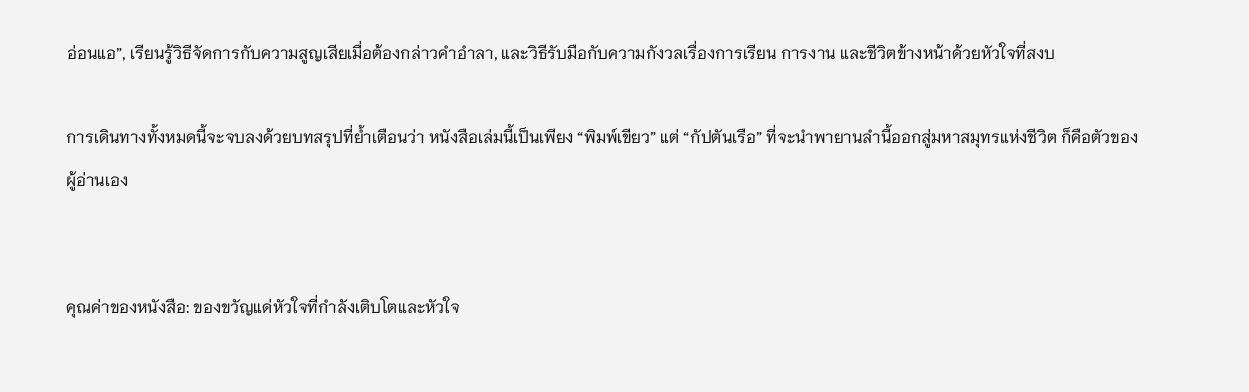อ่อนแอ”, เรียนรู้วิธีจัดการกับความสูญเสียเมื่อต้องกล่าวคำอำลา, และวิธีรับมือกับความกังวลเรื่องการเรียน การงาน และชีวิตข้างหน้าด้วยหัวใจที่สงบ

การเดินทางทั้งหมดนี้จะจบลงด้วยบทสรุปที่ย้ำเตือนว่า หนังสือเล่มนี้เป็นเพียง “พิมพ์เขียว” แต่ “กัปตันเรือ” ที่จะนำพายานลำนี้ออกสู่มหาสมุทรแห่งชีวิต ก็คือตัวของผู้อ่านเอง


คุณค่าของหนังสือ: ของขวัญแด่หัวใจที่กำลังเติบโตและหัวใจ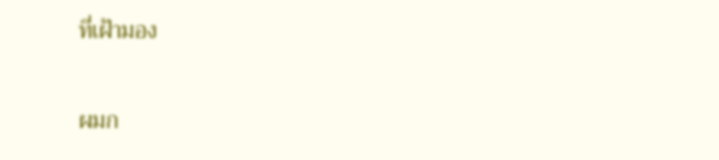ที่เฝ้ามอง

ผมก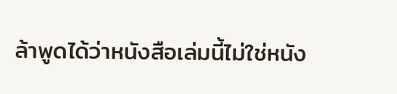ล้าพูดได้ว่าหนังสือเล่มนี้ไม่ใช่หนัง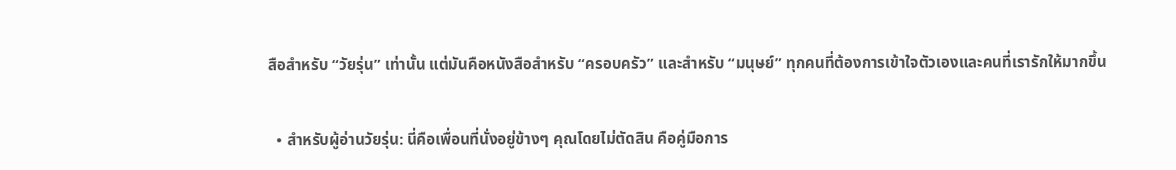สือสำหรับ “วัยรุ่น” เท่านั้น แต่มันคือหนังสือสำหรับ “ครอบครัว” และสำหรับ “มนุษย์” ทุกคนที่ต้องการเข้าใจตัวเองและคนที่เรารักให้มากขึ้น

  • สำหรับผู้อ่านวัยรุ่น: นี่คือเพื่อนที่นั่งอยู่ข้างๆ คุณโดยไม่ตัดสิน คือคู่มือการ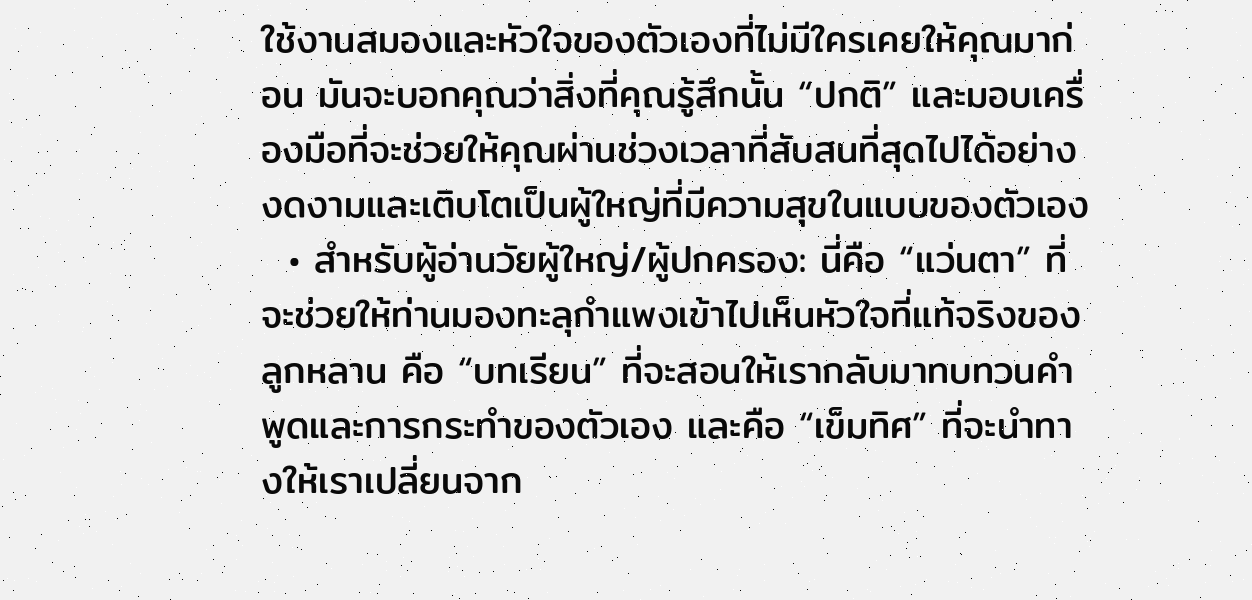ใช้งานสมองและหัวใจของตัวเองที่ไม่มีใครเคยให้คุณมาก่อน มันจะบอกคุณว่าสิ่งที่คุณรู้สึกนั้น “ปกติ” และมอบเครื่องมือที่จะช่วยให้คุณผ่านช่วงเวลาที่สับสนที่สุดไปได้อย่างงดงามและเติบโตเป็นผู้ใหญ่ที่มีความสุขในแบบของตัวเอง
  • สำหรับผู้อ่านวัยผู้ใหญ่/ผู้ปกครอง: นี่คือ “แว่นตา” ที่จะช่วยให้ท่านมองทะลุกำแพงเข้าไปเห็นหัวใจที่แท้จริงของลูกหลาน คือ “บทเรียน” ที่จะสอนให้เรากลับมาทบทวนคำพูดและการกระทำของตัวเอง และคือ “เข็มทิศ” ที่จะนำทางให้เราเปลี่ยนจาก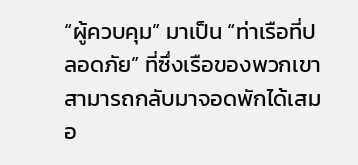“ผู้ควบคุม” มาเป็น “ท่าเรือที่ปลอดภัย” ที่ซึ่งเรือของพวกเขาสามารถกลับมาจอดพักได้เสมอ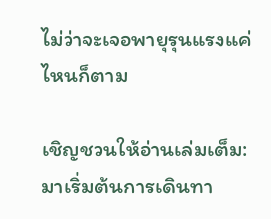ไม่ว่าจะเจอพายุรุนแรงแค่ไหนก็ตาม

เชิญชวนให้อ่านเล่มเต็ม: มาเริ่มต้นการเดินทา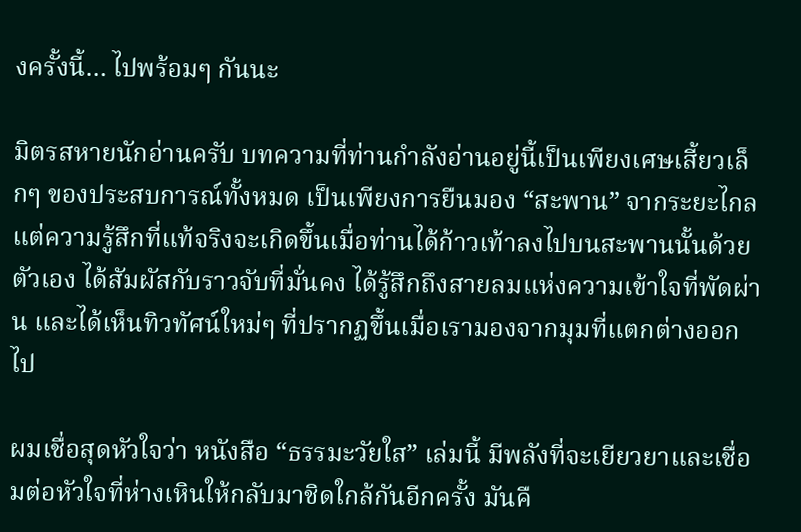งครั้งนี้… ไปพร้อมๆ กันนะ

มิตรสหายนักอ่านครับ บทความที่ท่านกำลังอ่านอยู่นี้เป็นเพียงเศษเสี้ยวเล็กๆ ของประสบการณ์ทั้งหมด เป็นเพียงการยืนมอง “สะพาน” จากระยะไกล แต่ความรู้สึกที่แท้จริงจะเกิดขึ้นเมื่อท่านได้ก้าวเท้าลงไปบนสะพานนั้นด้วยตัวเอง ได้สัมผัสกับราวจับที่มั่นคง ได้รู้สึกถึงสายลมแห่งความเข้าใจที่พัดผ่าน และได้เห็นทิวทัศน์ใหม่ๆ ที่ปรากฏขึ้นเมื่อเรามองจากมุมที่แตกต่างออกไป

ผมเชื่อสุดหัวใจว่า หนังสือ “ธรรมะวัยใส” เล่มนี้ มีพลังที่จะเยียวยาและเชื่อมต่อหัวใจที่ห่างเหินให้กลับมาชิดใกล้กันอีกครั้ง มันคื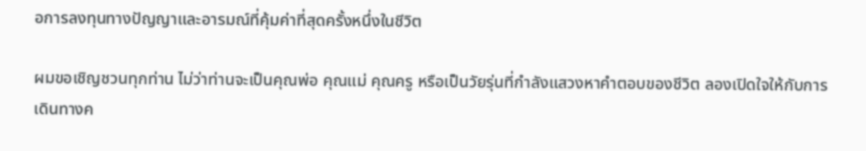อการลงทุนทางปัญญาและอารมณ์ที่คุ้มค่าที่สุดครั้งหนึ่งในชีวิต

ผมขอเชิญชวนทุกท่าน ไม่ว่าท่านจะเป็นคุณพ่อ คุณแม่ คุณครู หรือเป็นวัยรุ่นที่กำลังแสวงหาคำตอบของชีวิต ลองเปิดใจให้กับการเดินทางค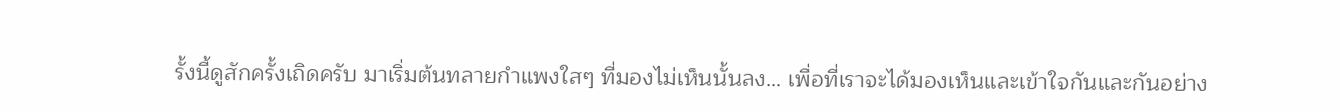รั้งนี้ดูสักครั้งเถิดครับ มาเริ่มต้นทลายกำแพงใสๆ ที่มองไม่เห็นนั้นลง… เพื่อที่เราจะได้มองเห็นและเข้าใจกันและกันอย่าง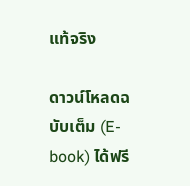แท้จริง

ดาวน์โหลดฉบับเต็ม (E-book) ได้ฟรี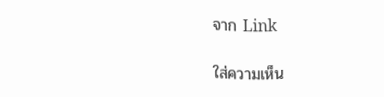จาก Link

ใส่ความเห็น